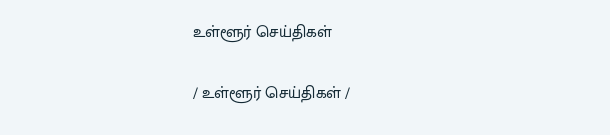உள்ளூர் செய்திகள்

/ உள்ளூர் செய்திகள் /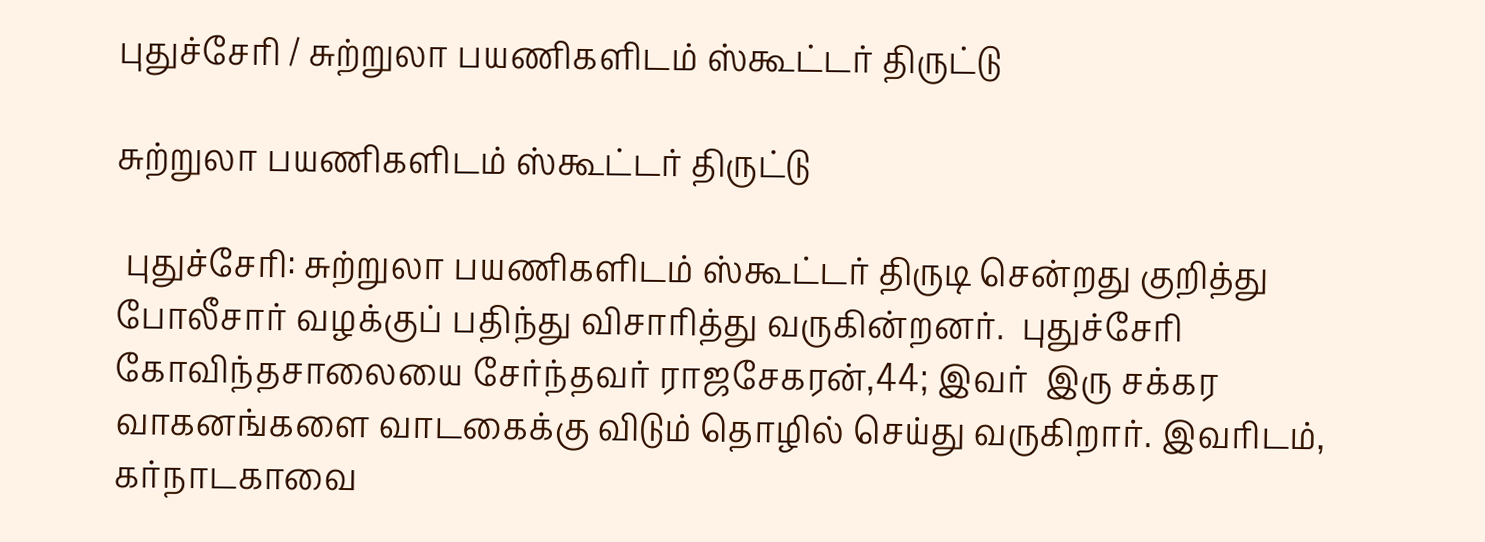புதுச்சேரி / சுற்றுலா பயணிகளிடம் ஸ்கூட்டர் திருட்டு

சுற்றுலா பயணிகளிடம் ஸ்கூட்டர் திருட்டு

 புதுச்சேரி: சுற்றுலா பயணிகளிடம் ஸ்கூட்டர் திருடி சென்றது குறித்து போலீசார் வழக்குப் பதிந்து விசாரித்து வருகின்றனர்.  புதுச்சேரி கோவிந்தசாலையை சேர்ந்தவர் ராஜசேகரன்,44; இவர்  இரு சக்கர வாகனங்களை வாடகைக்கு விடும் தொழில் செய்து வருகிறார். இவரிடம், கர்நாடகாவை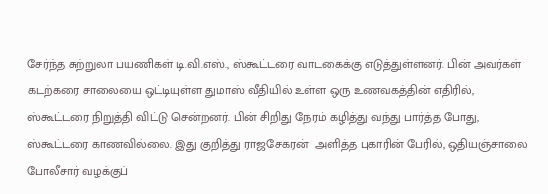சேர்ந்த சுற்றுலா பயணிகள் டி.வி.எஸ்., ஸ்கூட்டரை வாடகைக்கு எடுத்துள்ளனர். பின் அவர்கள் கடற்கரை சாலையை ஒட்டியுள்ள துமாஸ் வீதியில் உள்ள ஒரு உணவகத்தின் எதிரில், ஸ்கூட்டரை நிறுத்தி விட்டு சென்றனர். பின் சிறிது நேரம் கழித்து வந்து பார்த்த போது, ஸ்கூட்டரை காணவில்லை. இது குறித்து ராஜசேகரன்  அளித்த புகாரின் பேரில், ஒதியஞ்சாலை போலீசார் வழக்குப்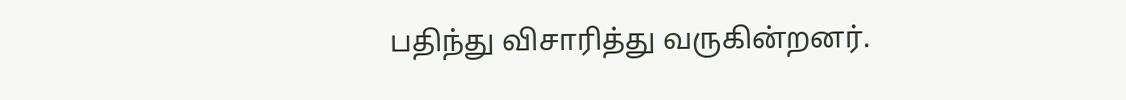பதிந்து விசாரித்து வருகின்றனர்.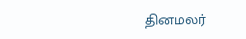தினமலர்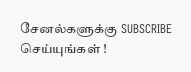சேனல்களுக்கு SUBSCRIBE செய்யுங்கள் !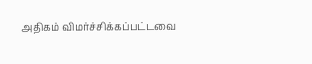அதிகம் விமர்ச்சிக்கப்பட்டவை